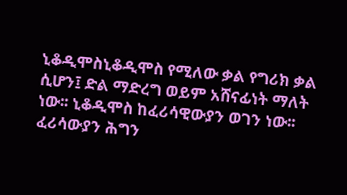ኒቆዲሞስኒቆዲሞስ የሚለው ቃል የግሪክ ቃል ሲሆን፤ ድል ማድረግ ወይም አሸናፊነት ማለት ነው፡፡ ኒቆዲሞስ ከፈሪሳዊውያን ወገን ነው፡፡ ፈሪሳውያን ሕግን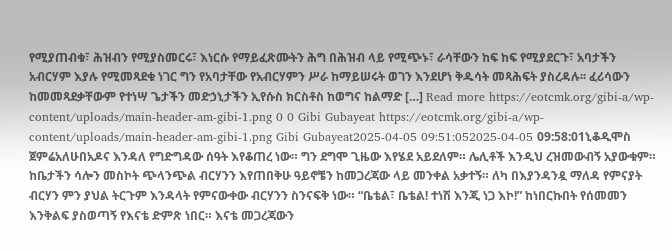የሚያጠብቁ፣ ሕዝብን የሚያስመርሩ፣ እነርሱ የማይፈጽሙትን ሕግ በሕዝብ ላይ የሚጭኑ፣ ራሳቸውን ከፍ ከፍ የሚያደርጉ፣ አባታችን አብርሃም እያሉ የሚመጻደቁ ነገር ግን የአባታቸው የአብርሃምን ሥራ ከማይሠሩት ወገን እንደሆነ ቅዱሳት መጻሕፍት ያስረዳሉ፡፡ ፈሪሳውን ከመመጻደቃቸውም የተነሣ ጌታችን መድኃኒታችን ኢየሱስ ክርስቶስ ከወግና ከልማድ […] Read more https://eotcmk.org/gibi-a/wp-content/uploads/main-header-am-gibi-1.png 0 0 Gibi Gubayeat https://eotcmk.org/gibi-a/wp-content/uploads/main-header-am-gibi-1.png Gibi Gubayeat2025-04-05 09:51:052025-04-05 09:58:01ኒቆዲሞስ
ጀምሬአለሁበአዶና እንዳለ የግድግዳው ሰዓት እየቆጠረ ነው። ግን ደግሞ ጊዜው እየሄደ አይደለም። ሌሊቶች እንዲህ ረዝመውብኝ አያውቁም። ከቤታችን ሳሎን መስኮት ጭላንጭል ብርሃንን እየጠበቅሁ ዓይኖቼን ከመጋረጃው ላይ መንቀል አቃተኝ። ለካ በእያንዳንዷ ማለዳ የምናያት ብርሃን ምን ያህል ትርጉም እንዳላት የምናውቀው ብርሃንን ስንናፍቅ ነው። “ቤቴል፣ ቤቴል! ተነሽ እንጂ ነጋ እኮ!” ከነበርኩበት የሰመመን እንቅልፍ ያስወጣኝ የእናቴ ድምጽ ነበር። እናቴ መጋረጃውን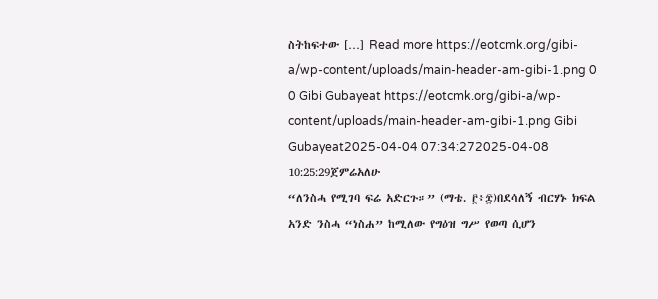ስትከፍተው […] Read more https://eotcmk.org/gibi-a/wp-content/uploads/main-header-am-gibi-1.png 0 0 Gibi Gubayeat https://eotcmk.org/gibi-a/wp-content/uploads/main-header-am-gibi-1.png Gibi Gubayeat2025-04-04 07:34:272025-04-08 10:25:29ጀምሬአለሁ
“ለንስሓ የሚገባ ፍሬ አድርጉ።” (ማቴ. ፫፥፰)በደሳለኝ ብርሃኑ ክፍል አንድ ንስሓ “ነስሐ” ከሚለው የግዕዝ ግሥ የወጣ ሲሆን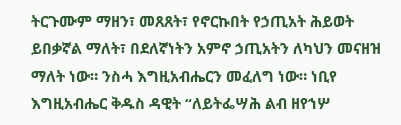ትርጉሙም ማዘን፣ መጸጸት፣ የኖርኩበት የኃጢአት ሕይወት ይበቃኛል ማለት፣ በደለኛነትን አምኖ ኃጢአትን ለካህን መናዘዝ ማለት ነው። ንስሓ እግዚአብሔርን መፈለግ ነው። ነቢየ እግዚአብሔር ቅዱስ ዳዊት “ለይትፌሣሕ ልብ ዘየኀሦ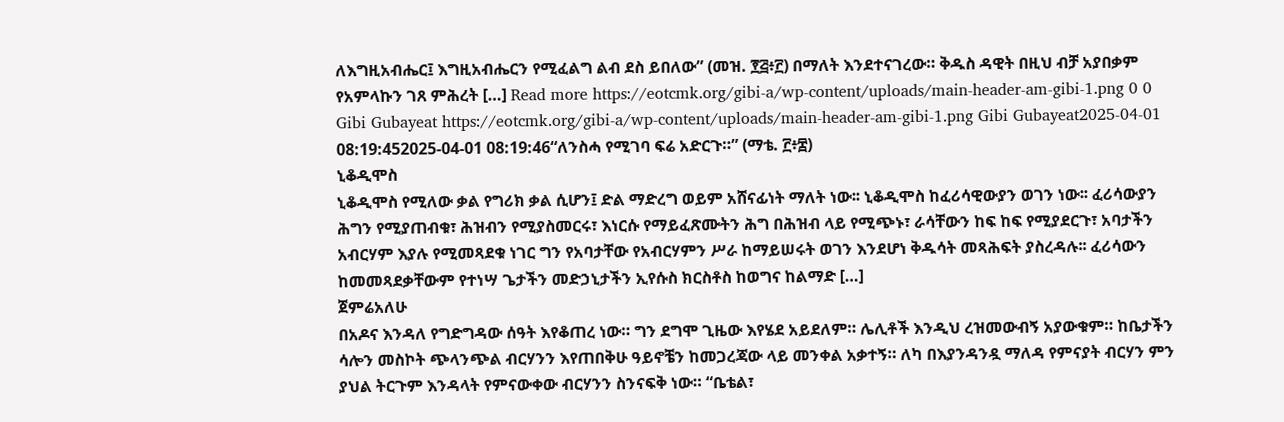ለእግዚአብሔር፤ እግዚአብሔርን የሚፈልግ ልብ ደስ ይበለው” (መዝ. ፻፭፥፫) በማለት እንደተናገረው። ቅዱስ ዳዊት በዚህ ብቻ አያበቃም የአምላኩን ገጸ ምሕረት […] Read more https://eotcmk.org/gibi-a/wp-content/uploads/main-header-am-gibi-1.png 0 0 Gibi Gubayeat https://eotcmk.org/gibi-a/wp-content/uploads/main-header-am-gibi-1.png Gibi Gubayeat2025-04-01 08:19:452025-04-01 08:19:46“ለንስሓ የሚገባ ፍሬ አድርጉ።” (ማቴ. ፫፥፰)
ኒቆዲሞስ
ኒቆዲሞስ የሚለው ቃል የግሪክ ቃል ሲሆን፤ ድል ማድረግ ወይም አሸናፊነት ማለት ነው፡፡ ኒቆዲሞስ ከፈሪሳዊውያን ወገን ነው፡፡ ፈሪሳውያን ሕግን የሚያጠብቁ፣ ሕዝብን የሚያስመርሩ፣ እነርሱ የማይፈጽሙትን ሕግ በሕዝብ ላይ የሚጭኑ፣ ራሳቸውን ከፍ ከፍ የሚያደርጉ፣ አባታችን አብርሃም እያሉ የሚመጻደቁ ነገር ግን የአባታቸው የአብርሃምን ሥራ ከማይሠሩት ወገን እንደሆነ ቅዱሳት መጻሕፍት ያስረዳሉ፡፡ ፈሪሳውን ከመመጻደቃቸውም የተነሣ ጌታችን መድኃኒታችን ኢየሱስ ክርስቶስ ከወግና ከልማድ […]
ጀምሬአለሁ
በአዶና እንዳለ የግድግዳው ሰዓት እየቆጠረ ነው። ግን ደግሞ ጊዜው እየሄደ አይደለም። ሌሊቶች እንዲህ ረዝመውብኝ አያውቁም። ከቤታችን ሳሎን መስኮት ጭላንጭል ብርሃንን እየጠበቅሁ ዓይኖቼን ከመጋረጃው ላይ መንቀል አቃተኝ። ለካ በእያንዳንዷ ማለዳ የምናያት ብርሃን ምን ያህል ትርጉም እንዳላት የምናውቀው ብርሃንን ስንናፍቅ ነው። “ቤቴል፣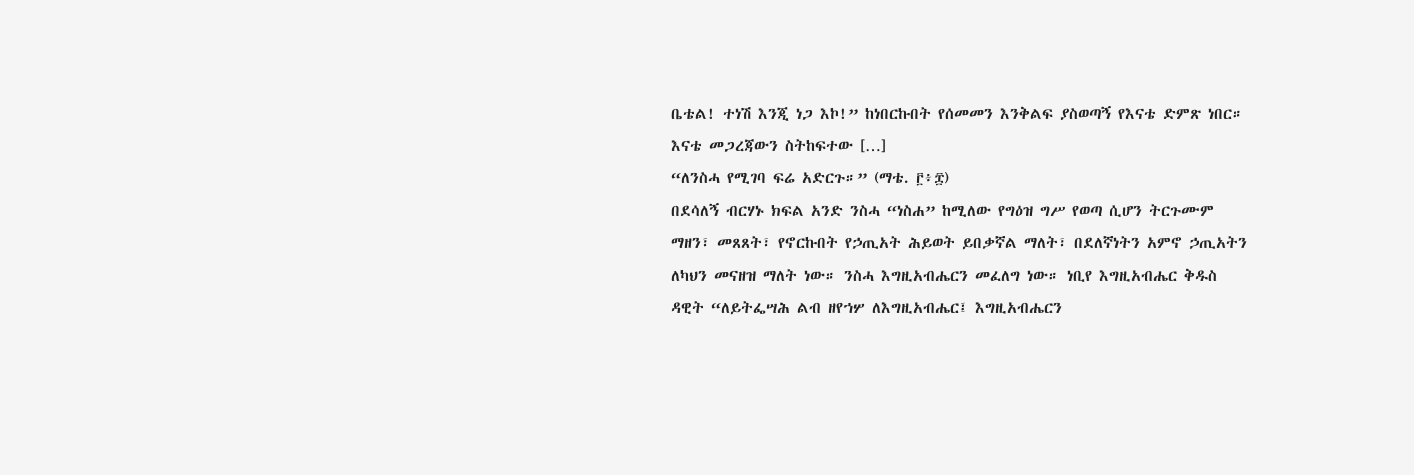ቤቴል! ተነሽ እንጂ ነጋ እኮ!” ከነበርኩበት የሰመመን እንቅልፍ ያስወጣኝ የእናቴ ድምጽ ነበር። እናቴ መጋረጃውን ስትከፍተው […]
“ለንስሓ የሚገባ ፍሬ አድርጉ።” (ማቴ. ፫፥፰)
በደሳለኝ ብርሃኑ ክፍል አንድ ንስሓ “ነስሐ” ከሚለው የግዕዝ ግሥ የወጣ ሲሆን ትርጉሙም ማዘን፣ መጸጸት፣ የኖርኩበት የኃጢአት ሕይወት ይበቃኛል ማለት፣ በደለኛነትን አምኖ ኃጢአትን ለካህን መናዘዝ ማለት ነው። ንስሓ እግዚአብሔርን መፈለግ ነው። ነቢየ እግዚአብሔር ቅዱስ ዳዊት “ለይትፌሣሕ ልብ ዘየኀሦ ለእግዚአብሔር፤ እግዚአብሔርን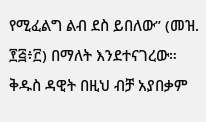የሚፈልግ ልብ ደስ ይበለው” (መዝ. ፻፭፥፫) በማለት እንደተናገረው። ቅዱስ ዳዊት በዚህ ብቻ አያበቃም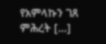የአምላኩን ገጸ ምሕረት […]